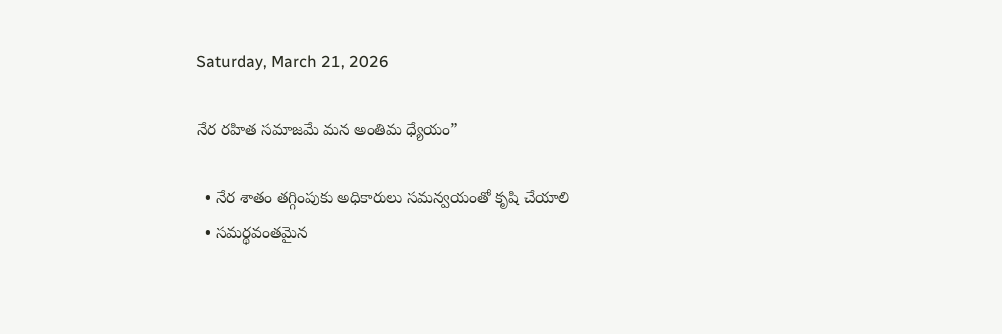Saturday, March 21, 2026

నేర రహిత సమాజమే మన అంతిమ ధ్యేయం”

  • నేర శాతం తగ్గింపుకు అధికారులు సమన్వయంతో కృషి చేయాలి
  • సమర్థవంతమైన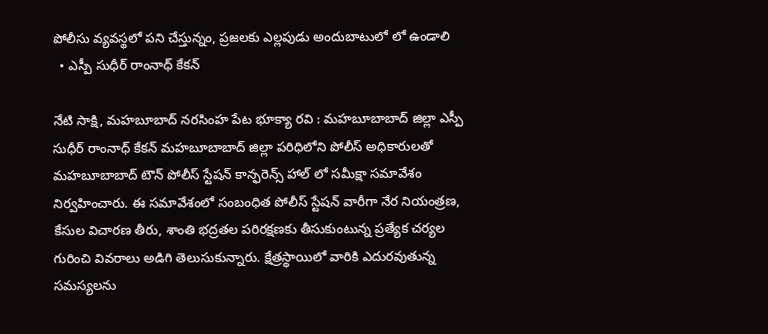పోలీసు వ్యవస్థలో పని చేస్తున్నం, ప్రజలకు ఎల్లపుడు అందుబాటులో లో ఉండాలి
  • ఎస్పీ సుధీర్ రాంనాధ్ కేకన్

నేటి సాక్షి, మహబూబాద్ నరసింహ పేట భూక్యా రవి : మహబూబాబాద్ జిల్లా ఎస్పీ సుధీర్ రాంనాధ్ కేకన్ మహబూబాబాద్ జిల్లా పరిధిలోని పోలీస్ అధికారులతో మహబూబాబాద్ టౌన్ పోలీస్ స్టేషన్ కాన్ఫరెన్స్ హాల్ లో సమీక్షా సమావేశం నిర్వహించారు. ఈ సమావేశంలో సంబంధిత పోలీస్ స్టేషన్ వారీగా నేర నియంత్రణ, కేసుల విచారణ తీరు, శాంతి భద్రతల పరిరక్షణకు తీసుకుంటున్న ప్రత్యేక చర్యల గురించి వివరాలు అడిగి తెలుసుకున్నారు. క్షేత్రస్థాయిలో వారికి ఎదురవుతున్న సమస్యలను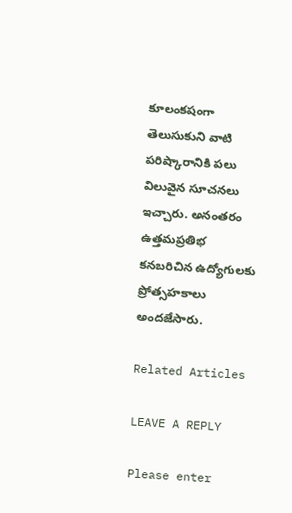కూలంకషంగా తెలుసుకుని వాటి పరిష్కారానికి పలు విలువైన సూచనలు ఇచ్చారు. అనంతరం ఉత్తమప్రతిభ కనబరిచిన ఉద్యోగులకు ప్రోత్సహకాలు అందజేసారు.

Related Articles

LEAVE A REPLY

Please enter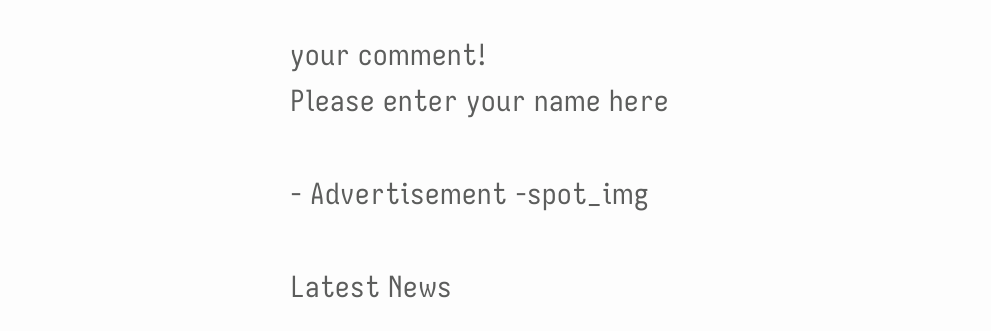your comment!
Please enter your name here

- Advertisement -spot_img

Latest News